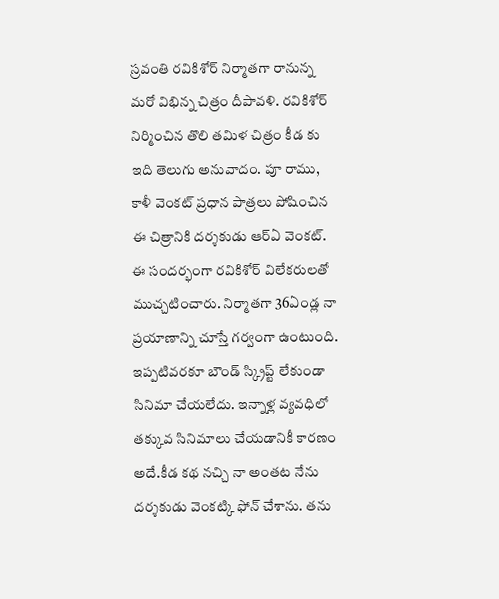స్రవంతి రవికిశోర్ నిర్మాతగా రానున్న మరో విభిన్న చిత్రం దీపావళి. రవికిశోర్ నిర్మించిన తొలి తమిళ చిత్రం కీడ కు ఇది తెలుగు అనువాదం. పూ రాము, కాళీ వెంకట్ ప్రధాన పాత్రలు పోషించిన ఈ చిత్రానికి దర్శకుడు ఆర్ఏ వెంకట్. ఈ సందర్భంగా రవికిశోర్ విలేకరులతో ముచ్చటించారు. నిర్మాతగా 36ఏండ్ల నా ప్రయాణాన్ని చూస్తే గర్వంగా ఉంటుంది. ఇప్పటివరకూ బౌండ్ స్క్రిప్ట్ లేకుండా సినిమా చేయలేదు. ఇన్నాళ్ల వ్యవధిలో తక్కువ సినిమాలు చేయడానికీ కారణం అదే.కీడ కథ నచ్చి నా అంతట నేను దర్శకుడు వెంకట్కి ఫోన్ చేశాను. తను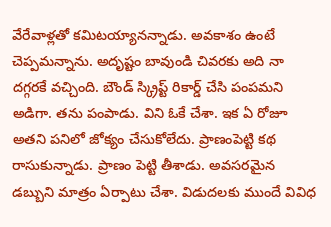వేరేవాళ్లతో కమిటయ్యానన్నాడు. అవకాశం ఉంటే చెప్పమన్నాను. అదృష్టం బావుండి చివరకు అది నా దగ్గరకే వచ్చింది. బౌండ్ స్క్రిప్ట్ రికార్డ్ చేసి పంపమని అడిగా. తను పంపాడు. విని ఓకే చేశా. ఇక ఏ రోజూ అతని పనిలో జోక్యం చేసుకోలేదు. ప్రాణంపెట్టి కథ రాసుకున్నాడు. ప్రాణం పెట్టి తీశాడు. అవసరమైన డబ్బుని మాత్రం ఏర్పాటు చేశా. విడుదలకు ముందే వివిధ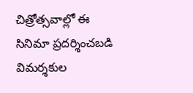చిత్రోత్సవాల్లో ఈ సినిమా ప్రదర్శించబడి విమర్శకుల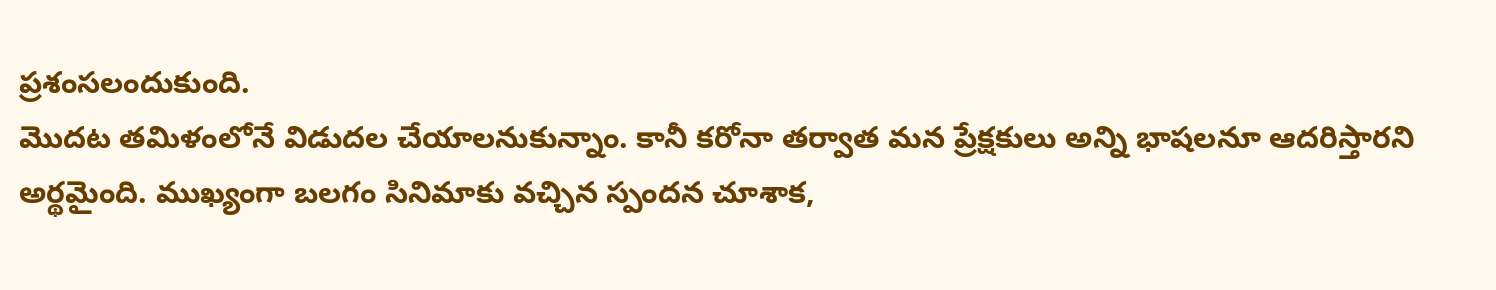ప్రశంసలందుకుంది.
మొదట తమిళంలోనే విడుదల చేయాలనుకున్నాం. కానీ కరోనా తర్వాత మన ప్రేక్షకులు అన్ని భాషలనూ ఆదరిస్తారని అర్థమైంది. ముఖ్యంగా బలగం సినిమాకు వచ్చిన స్పందన చూశాక,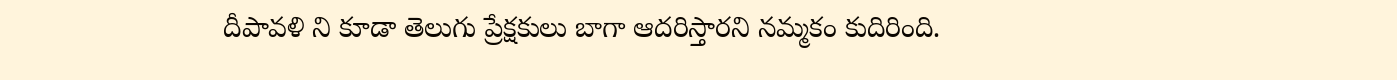దీపావళి ని కూడా తెలుగు ప్రేక్షకులు బాగా ఆదరిస్తారని నమ్మకం కుదిరింది.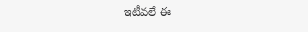ఇటీవలే ఈ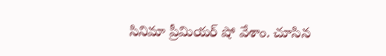సినిమా ప్రీమియర్ షో వేశాం. చూసిన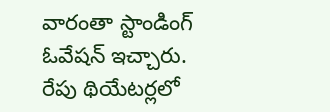వారంతా స్టాండింగ్ ఓవేషన్ ఇచ్చారు. రేపు థియేటర్లలో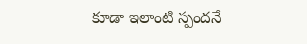కూడా ఇలాంటి స్పందనే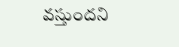వస్తుందని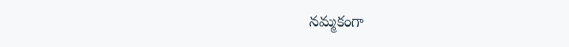నమ్మకంగా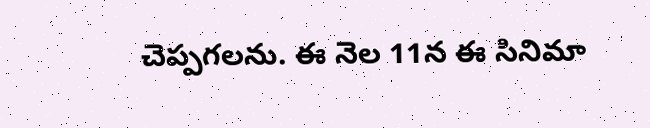చెప్పగలను. ఈ నెల 11న ఈ సినిమా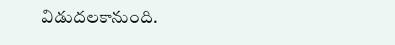విడుదలకానుంది.